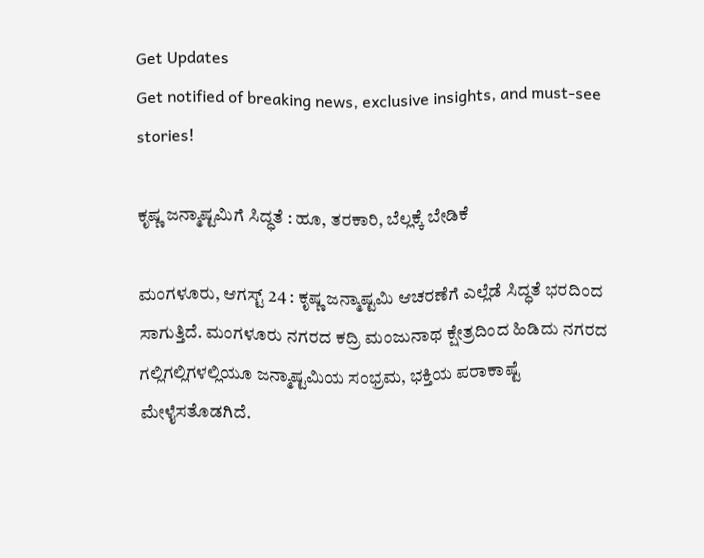Get Updates
Get notified of breaking news, exclusive insights, and must-see stories!

ಕೃಷ್ಣ ಜನ್ಮಾಷ್ಟಮಿಗೆ ಸಿದ್ಧತೆ : ಹೂ, ತರಕಾರಿ, ಬೆಲ್ಲಕ್ಕೆ ಬೇಡಿಕೆ

ಮಂಗಳೂರು, ಆಗಸ್ಟ್ 24 : ಕೃಷ್ಣ ಜನ್ಮಾಷ್ಟಮಿ ಆಚರಣೆಗೆ ಎಲ್ಲೆಡೆ ಸಿದ್ಧತೆ ಭರದಿಂದ ಸಾಗುತ್ತಿದೆ. ಮಂಗಳೂರು ನಗರದ ಕದ್ರಿ ಮಂಜುನಾಥ ಕ್ಷೇತ್ರದಿಂದ ಹಿಡಿದು ನಗರದ ಗಲ್ಲಿಗಲ್ಲಿಗಳಲ್ಲಿಯೂ ಜನ್ಮಾಷ್ಟಮಿಯ ಸಂಭ್ರಮ, ಭಕ್ತಿಯ ಪರಾಕಾಷ್ಟೆ ಮೇಳೈಸತೊಡಗಿದೆ.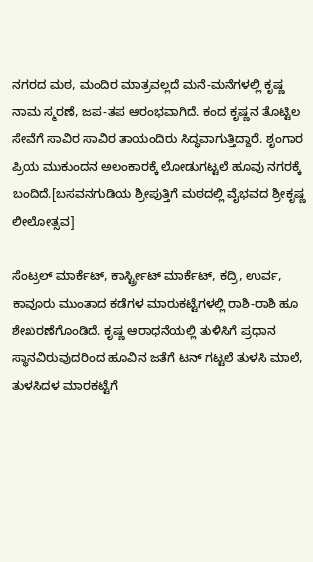ನಗರದ ಮಠ, ಮಂದಿರ ಮಾತ್ರವಲ್ಲದೆ ಮನೆ-ಮನೆಗಳಲ್ಲಿ ಕೃಷ್ಣ ನಾಮ ಸ್ಮರಣೆ, ಜಪ-ತಪ ಆರಂಭವಾಗಿದೆ. ಕಂದ ಕೃಷ್ಣನ ತೊಟ್ಟಿಲ ಸೇವೆಗೆ ಸಾವಿರ ಸಾವಿರ ತಾಯಂದಿರು ಸಿದ್ಧವಾಗುತ್ತಿದ್ದಾರೆ. ಶೃಂಗಾರ ಪ್ರಿಯ ಮುಕುಂದನ ಅಲಂಕಾರಕ್ಕೆ ಲೋಡುಗಟ್ಟಲೆ ಹೂವು ನಗರಕ್ಕೆ ಬಂದಿದೆ.[ಬಸವನಗುಡಿಯ ಶ್ರೀಪುತ್ತಿಗೆ ಮಠದಲ್ಲಿ ವೈಭವದ ಶ್ರೀಕೃಷ್ಣ ಲೀಲೋತ್ಸವ]

ಸೆಂಟ್ರಲ್ ಮಾರ್ಕೆಟ್, ಕಾರ್ಸ್ಟ್ರೀಟ್ ಮಾರ್ಕೆಟ್, ಕದ್ರಿ, ಉರ್ವ, ಕಾವೂರು ಮುಂತಾದ ಕಡೆಗಳ ಮಾರುಕಟ್ಟೆಗಳಲ್ಲಿ ರಾಶಿ-ರಾಶಿ ಹೂ ಶೇಖರಣೆಗೊಂಡಿದೆ. ಕೃಷ್ಣ ಆರಾಧನೆಯಲ್ಲಿ ತುಳಿಸಿಗೆ ಪ್ರಧಾನ ಸ್ಥಾನವಿರುವುದರಿಂದ ಹೂವಿನ ಜತೆಗೆ ಟನ್ ಗಟ್ಟಲೆ ತುಳಸಿ ಮಾಲೆ, ತುಳಸಿದಳ ಮಾರಕಟ್ಟೆಗೆ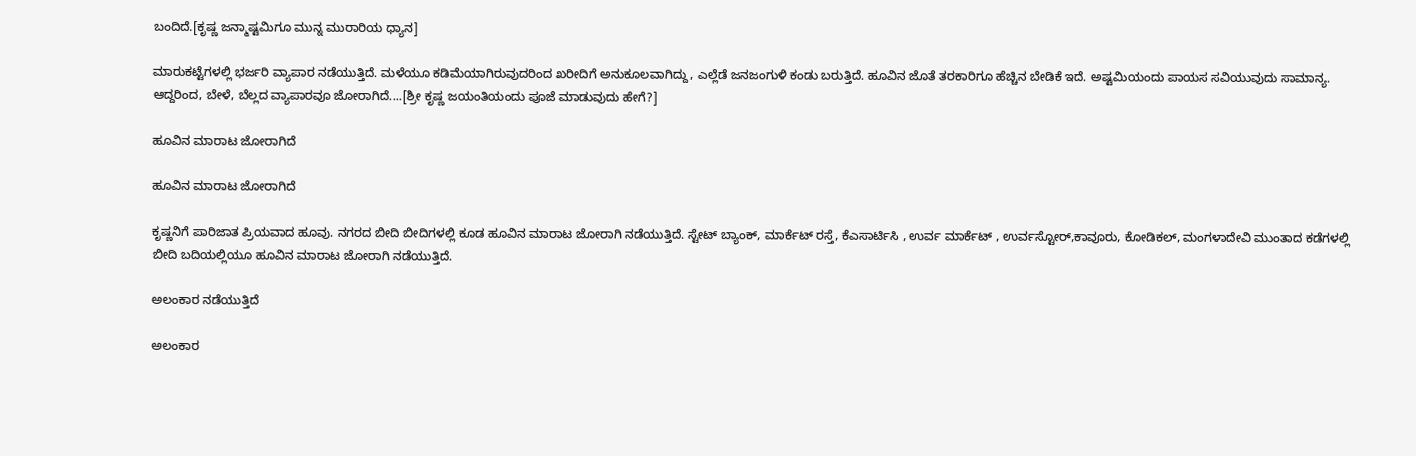ಬಂದಿದೆ.[ಕೃಷ್ಣ ಜನ್ಮಾಷ್ಟಮಿಗೂ ಮುನ್ನ ಮುರಾರಿಯ ಧ್ಯಾನ]

ಮಾರುಕಟ್ಟೆಗಳಲ್ಲಿ ಭರ್ಜರಿ ವ್ಯಾಪಾರ ನಡೆಯುತ್ತಿದೆ. ಮಳೆಯೂ ಕಡಿಮೆಯಾಗಿರುವುದರಿಂದ ಖರೀದಿಗೆ ಅನುಕೂಲವಾಗಿದ್ದು, ಎಲ್ಲೆಡೆ ಜನಜಂಗುಳಿ ಕಂಡು ಬರುತ್ತಿದೆ. ಹೂವಿನ ಜೊತೆ ತರಕಾರಿಗೂ ಹೆಚ್ಚಿನ ಬೇಡಿಕೆ ಇದೆ. ಅಷ್ಟಮಿಯಂದು ಪಾಯಸ ಸವಿಯುವುದು ಸಾಮಾನ್ಯ. ಆದ್ದರಿಂದ, ಬೇಳೆ, ಬೆಲ್ಲದ ವ್ಯಾಪಾರವೂ ಜೋರಾಗಿದೆ....[ಶ್ರೀ ಕೃಷ್ಣ ಜಯಂತಿಯಂದು ಪೂಜೆ ಮಾಡುವುದು ಹೇಗೆ?]

ಹೂವಿನ ಮಾರಾಟ ಜೋರಾಗಿದೆ

ಹೂವಿನ ಮಾರಾಟ ಜೋರಾಗಿದೆ

ಕೃಷ್ಣನಿಗೆ ಪಾರಿಜಾತ ಪ್ರಿಯವಾದ ಹೂವು. ನಗರದ ಬೀದಿ ಬೀದಿಗಳಲ್ಲಿ ಕೂಡ ಹೂವಿನ ಮಾರಾಟ ಜೋರಾಗಿ ನಡೆಯುತ್ತಿದೆ. ಸ್ಟೇಟ್ ಬ್ಯಾಂಕ್, ಮಾರ್ಕೆಟ್ ರಸ್ತೆ, ಕೆಎಸಾರ್ಟಿಸಿ , ಉರ್ವ ಮಾರ್ಕೆಟ್ , ಉರ್ವಸ್ಟೋರ್,ಕಾವೂರು, ಕೋಡಿಕಲ್, ಮಂಗಳಾದೇವಿ ಮುಂತಾದ ಕಡೆಗಳಲ್ಲಿ ಬೀದಿ ಬದಿಯಲ್ಲಿಯೂ ಹೂವಿನ ಮಾರಾಟ ಜೋರಾಗಿ ನಡೆಯುತ್ತಿದೆ.

ಅಲಂಕಾರ ನಡೆಯುತ್ತಿದೆ

ಅಲಂಕಾರ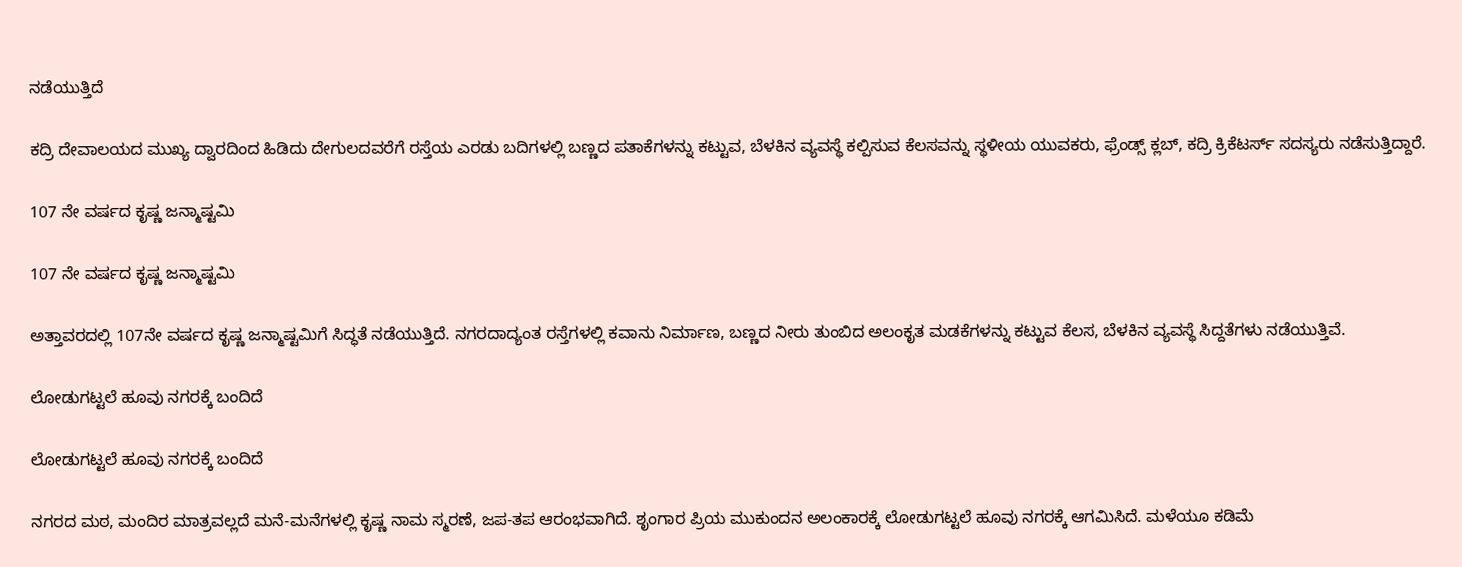ನಡೆಯುತ್ತಿದೆ

ಕದ್ರಿ ದೇವಾಲಯದ ಮುಖ್ಯ ದ್ವಾರದಿಂದ ಹಿಡಿದು ದೇಗುಲದವರೆಗೆ ರಸ್ತೆಯ ಎರಡು ಬದಿಗಳಲ್ಲಿ ಬಣ್ಣದ ಪತಾಕೆಗಳನ್ನು ಕಟ್ಟುವ, ಬೆಳಕಿನ ವ್ಯವಸ್ಥೆ ಕಲ್ಪಿಸುವ ಕೆಲಸವನ್ನು ಸ್ಥಳೀಯ ಯುವಕರು, ಫ್ರೆಂಡ್ಸ್ ಕ್ಲಬ್, ಕದ್ರಿ ಕ್ರಿಕೆಟರ್ಸ್ ಸದಸ್ಯರು ನಡೆಸುತ್ತಿದ್ದಾರೆ.

107 ನೇ ವರ್ಷದ ಕೃಷ್ಣ ಜನ್ಮಾಷ್ಟಮಿ

107 ನೇ ವರ್ಷದ ಕೃಷ್ಣ ಜನ್ಮಾಷ್ಟಮಿ

ಅತ್ತಾವರದಲ್ಲಿ 107ನೇ ವರ್ಷದ ಕೃಷ್ಣ ಜನ್ಮಾಷ್ಟಮಿಗೆ ಸಿದ್ಧತೆ ನಡೆಯುತ್ತಿದೆ. ನಗರದಾದ್ಯಂತ ರಸ್ತೆಗಳಲ್ಲಿ ಕವಾನು ನಿರ್ಮಾಣ, ಬಣ್ಣದ ನೀರು ತುಂಬಿದ ಅಲಂಕೃತ ಮಡಕೆಗಳನ್ನು ಕಟ್ಟುವ ಕೆಲಸ, ಬೆಳಕಿನ ವ್ಯವಸ್ಥೆ ಸಿದ್ದತೆಗಳು ನಡೆಯುತ್ತಿವೆ.

ಲೋಡುಗಟ್ಟಲೆ ಹೂವು ನಗರಕ್ಕೆ ಬಂದಿದೆ

ಲೋಡುಗಟ್ಟಲೆ ಹೂವು ನಗರಕ್ಕೆ ಬಂದಿದೆ

ನಗರದ ಮಠ, ಮಂದಿರ ಮಾತ್ರವಲ್ಲದೆ ಮನೆ-ಮನೆಗಳಲ್ಲಿ ಕೃಷ್ಣ ನಾಮ ಸ್ಮರಣೆ, ಜಪ-ತಪ ಆರಂಭವಾಗಿದೆ. ಶೃಂಗಾರ ಪ್ರಿಯ ಮುಕುಂದನ ಅಲಂಕಾರಕ್ಕೆ ಲೋಡುಗಟ್ಟಲೆ ಹೂವು ನಗರಕ್ಕೆ ಆಗಮಿಸಿದೆ. ಮಳೆಯೂ ಕಡಿಮೆ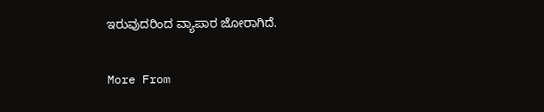ಇರುವುದರಿಂದ ವ್ಯಾಪಾರ ಜೋರಾಗಿದೆ.

More From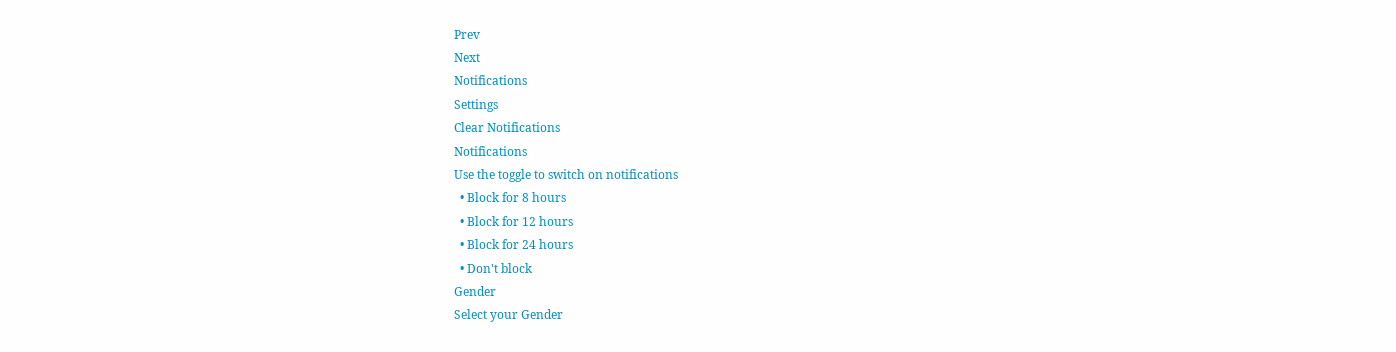Prev
Next
Notifications
Settings
Clear Notifications
Notifications
Use the toggle to switch on notifications
  • Block for 8 hours
  • Block for 12 hours
  • Block for 24 hours
  • Don't block
Gender
Select your Gender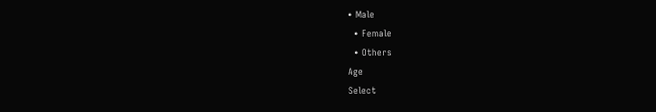• Male
  • Female
  • Others
Age
Select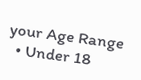your Age Range
  • Under 18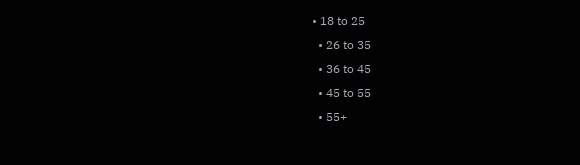• 18 to 25
  • 26 to 35
  • 36 to 45
  • 45 to 55
  • 55+